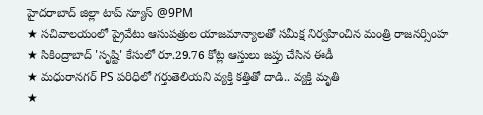హైదరాబాద్ జిల్లా టాప్ న్యూస్ @9PM
★ సచివాలయంలో ప్రైవేటు ఆసుపత్రుల యాజమాన్యాలతో సమీక్ష నిర్వహించిన మంత్రి రాజనర్సింహ
★ సికింద్రాబాద్ 'సృష్టి' కేసులో రూ.29.76 కోట్ల ఆస్తులు జప్తు చేసిన ఈడీ
★ మధురానగర్ PS పరిధిలో గర్తుతెలియని వ్యక్తి కత్తితో దాడి.. వ్యక్తి మృతి
★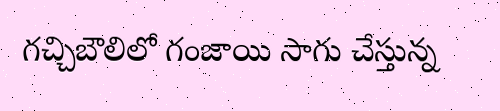గచ్చిబౌలిలో గంజాయి సాగు చేస్తున్న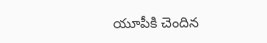యూపీకి చెందిన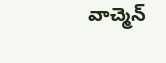వాచ్మెన్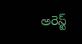అరెస్ట్